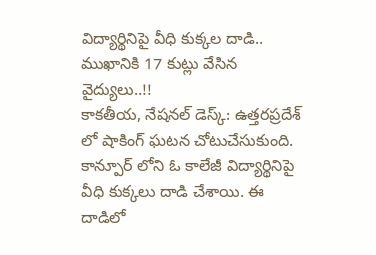విద్యార్థినిపై వీధి కుక్కల దాడి.. ముఖానికి 17 కుట్లు వేసిన వైద్యులు..!!
కాకతీయ, నేషనల్ డెస్క్: ఉత్తరప్రదేశ్ లో షాకింగ్ ఘటన చోటుచేసుకుంది. కాన్పూర్ లోని ఓ కాలేజీ విద్యార్థినిపై వీధి కుక్కలు దాడి చేశాయి. ఈ దాడిలో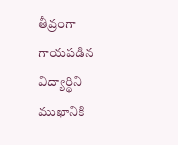తీవ్రంగా గాయపడిన విద్యార్థిని ముఖానికి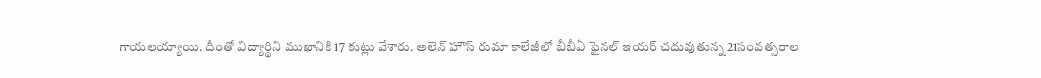గాయలయ్యాయి. దీంతో విద్యార్థిని ముఖానికి 17 కుట్లు వేశారు. అలెన్ హౌస్ రుమా కాలేజీలో బీబీఏ ఫైనల్ ఇయర్ చదువుతున్న 21సంవత్సరాల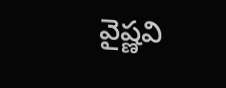వైష్ణవి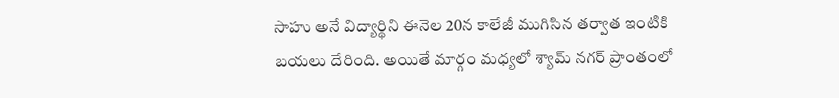సాహు అనే విద్యార్థిని ఈనెల 20న కాలేజీ ముగిసిన తర్వాత ఇంటికి బయలు దేరింది. అయితే మార్గం మధ్యలో శ్యామ్ నగర్ ప్రాంతంలో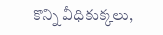కొన్ని వీధికుక్కలు,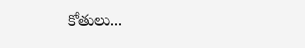కోతులు...